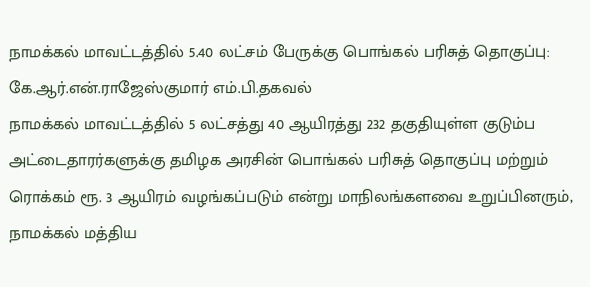நாமக்கல் மாவட்டத்தில் 5.40 லட்சம் பேருக்கு பொங்கல் பரிசுத் தொகுப்பு: கே.ஆர்.என்.ராஜேஸ்குமார் எம்.பி.தகவல்
நாமக்கல் மாவட்டத்தில் 5 லட்சத்து 40 ஆயிரத்து 232 தகுதியுள்ள குடும்ப அட்டைதாரர்களுக்கு தமிழக அரசின் பொங்கல் பரிசுத் தொகுப்பு மற்றும் ரொக்கம் ரூ. 3 ஆயிரம் வழங்கப்படும் என்று மாநிலங்களவை உறுப்பினரும், நாமக்கல் மத்திய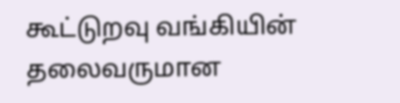கூட்டுறவு வங்கியின் தலைவருமான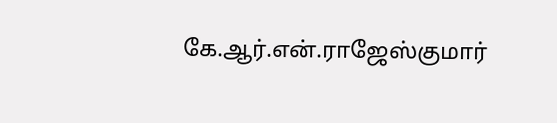கே.ஆர்.என்.ராஜேஸ்குமார்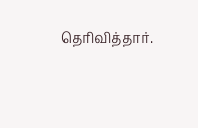தெரிவித்தார்.